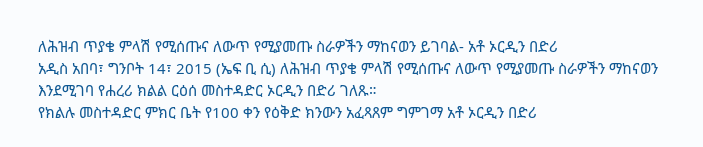ለሕዝብ ጥያቄ ምላሽ የሚሰጡና ለውጥ የሚያመጡ ስራዎችን ማከናወን ይገባል- አቶ ኦርዲን በድሪ
አዲስ አበባ፣ ግንቦት 14፣ 2015 (ኤፍ ቢ ሲ) ለሕዝብ ጥያቄ ምላሽ የሚሰጡና ለውጥ የሚያመጡ ስራዎችን ማከናወን እንደሚገባ የሐረሪ ክልል ርዕሰ መስተዳድር ኦርዲን በድሪ ገለጹ።
የክልሉ መስተዳድር ምክር ቤት የ100 ቀን የዕቅድ ክንውን አፈጻጸም ግምገማ አቶ ኦርዲን በድሪ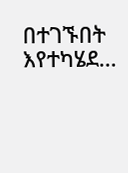በተገኙበት እየተካሄደ…